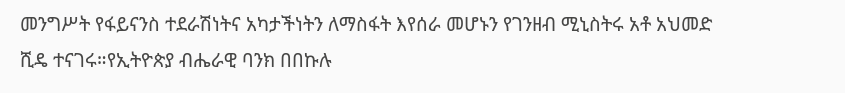መንግሥት የፋይናንስ ተደራሽነትና አካታችነትን ለማስፋት እየሰራ መሆኑን የገንዘብ ሚኒስትሩ አቶ አህመድ ሺዴ ተናገሩ።የኢትዮጵያ ብሔራዊ ባንክ በበኩሉ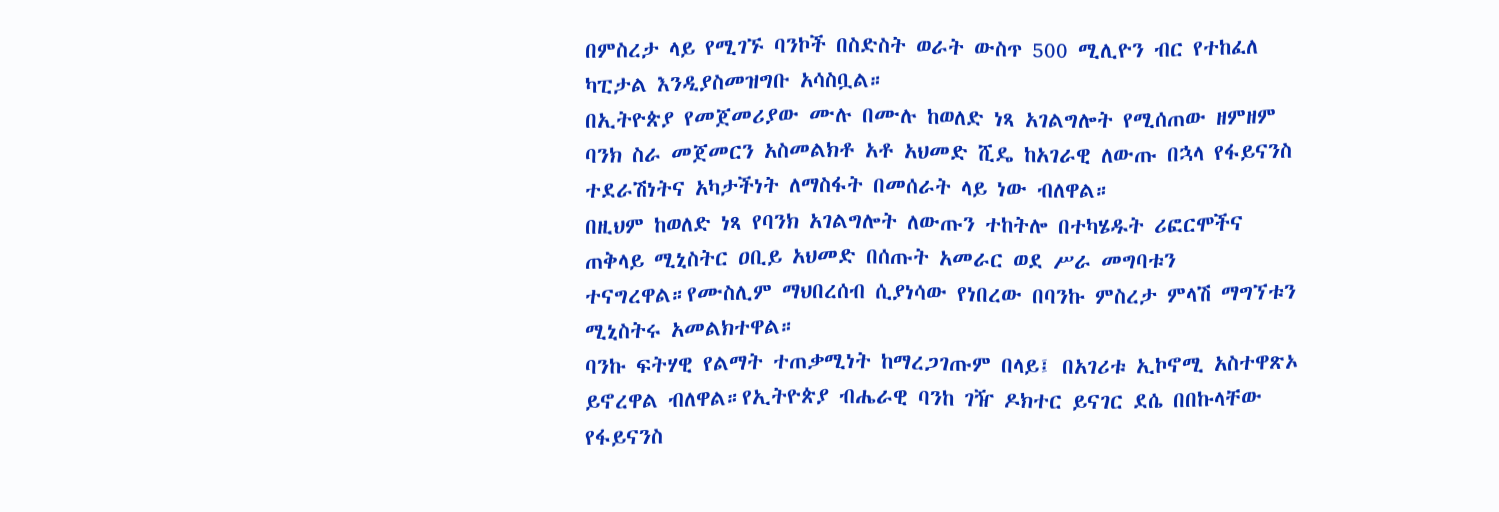በምስረታ ላይ የሚገኙ ባንኮች በስድስት ወራት ውስጥ 500 ሚሊዮን ብር የተከፈለ ካፒታል እንዲያስመዝግቡ አሳስቧል።
በኢትዮጵያ የመጀመሪያው ሙሉ በሙሉ ከወለድ ነጻ አገልግሎት የሚሰጠው ዘምዘም ባንክ ስራ መጀመርን አስመልክቶ አቶ አህመድ ሺዴ ከአገራዊ ለውጡ በኋላ የፋይናንስ ተደራሽነትና አካታችነት ለማስፋት በመሰራት ላይ ነው ብለዋል።
በዚህም ከወለድ ነጻ የባንክ አገልግሎት ለውጡን ተከትሎ በተካሄዱት ሪፎርሞችና ጠቅላይ ሚኒስትር ዐቢይ አህመድ በሰጡት አመራር ወደ ሥራ መግባቱን ተናግረዋል።የሙስሊም ማህበረሰብ ሲያነሳው የነበረው በባንኩ ምስረታ ምላሽ ማግኘቱን ሚኒስትሩ አመልክተዋል።
ባንኩ ፍትሃዊ የልማት ተጠቃሚነት ከማረጋገጡም በላይ፤ በአገሪቱ ኢኮኖሚ አስተዋጽኦ ይኖረዋል ብለዋል።የኢትዮጵያ ብሔራዊ ባንከ ገዥ ዶክተር ይናገር ደሴ በበኩላቸው የፋይናንስ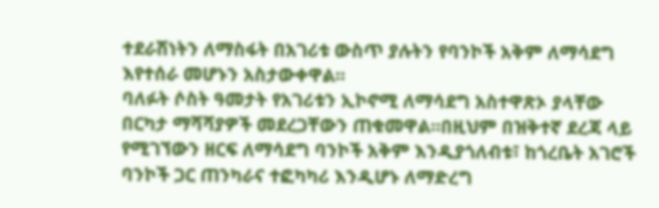ተደራሽነትን ለማስፋት በአገሪቱ ውስጥ ያሉትን የባንኮች አቅም ለማሳደግ እየተሰራ መሆኑን አስታውቀዋል።
ባለፉት ሶስት ዓመታት የአገሪቱን ኢኮኖሚ ለማሳደግ አስተዋጽኦ ያላቸው በርካታ ማሻሻያዎች መደረጋቸውን ጠቁመዋል።በዚህም በዝቅተኛ ደረጃ ላይ የሚገኘውን ዘርፍ ለማሳደግ ባንኮች አቅም እንዲያጎለብቱ፣ ከጎረቤት አገሮች ባንኮች ጋር ጠንካራና ተፎካካሪ እንዲሆኑ ለማድረግ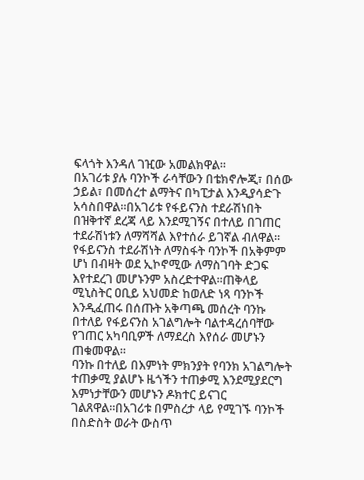ፍላጎት እንዳለ ገዢው አመልክዋል።
በአገሪቱ ያሉ ባንኮች ራሳቸውን በቴክኖሎጂ፣ በሰው ኃይል፣ በመሰረተ ልማትና በካፒታል እንዲያሳድጉ አሳስበዋል።በአገሪቱ የፋይናንስ ተደራሽነበት በዝቅተኛ ደረጃ ላይ እንደሚገኝና በተለይ በገጠር ተደራሽነቱን ለማሻሻል እየተሰራ ይገኛል ብለዋል።
የፋይናንስ ተደራሽነት ለማስፋት ባንኮች በአቅምም ሆነ በብዛት ወደ ኢኮኖሚው ለማስገባት ድጋፍ እየተደረገ መሆኑንም አስረድተዋል።ጠቅላይ ሚኒስትር ዐቢይ አህመድ ከወለድ ነጻ ባንኮች እንዲፈጠሩ በሰጡት አቅጣጫ መሰረት ባንኩ በተለይ የፋይናንስ አገልግሎት ባልተዳረሰባቸው የገጠር አካባቢዎች ለማደረስ እየሰራ መሆኑን ጠቁመዋል።
ባንኩ በተለይ በእምነት ምክንያት የባንክ አገልግሎት ተጠቃሚ ያልሆኑ ዜጎችን ተጠቃሚ እንደሚያደርግ እምነታቸውን መሆኑን ዶክተር ይናገር ገልጸዋል።በአገሪቱ በምስረታ ላይ የሚገኙ ባንኮች በስድስት ወራት ውስጥ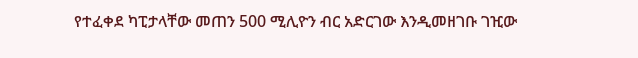የተፈቀደ ካፒታላቸው መጠን 500 ሚሊዮን ብር አድርገው እንዲመዘገቡ ገዢው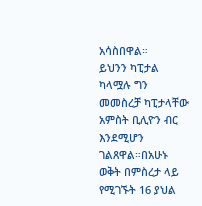አሳስበዋል።
ይህንን ካፒታል ካላሟሉ ግን መመስረቻ ካፒታላቸው አምስት ቢሊዮን ብር እንደሚሆን ገልጸዋል።በአሁኑ ወቅት በምስረታ ላይ የሚገኙት 16 ያህል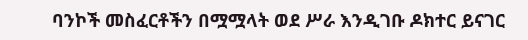ባንኮች መስፈርቶችን በሟሟላት ወደ ሥራ እንዲገቡ ዶክተር ይናገር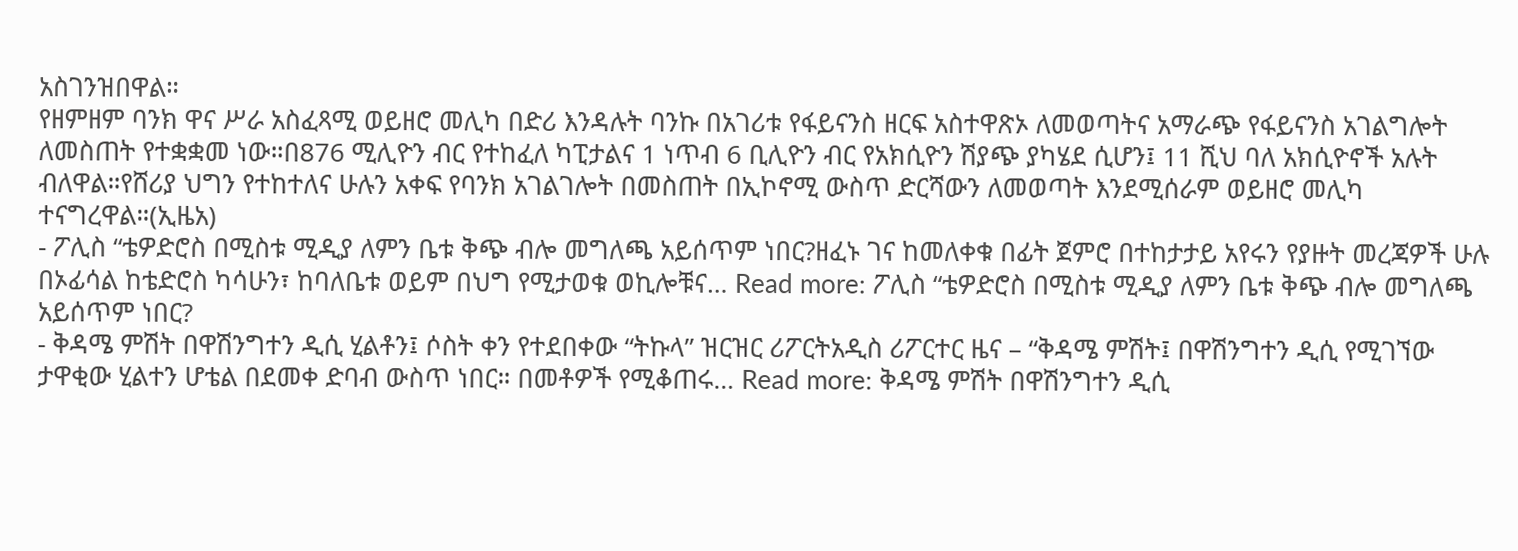አስገንዝበዋል።
የዘምዘም ባንክ ዋና ሥራ አስፈጻሚ ወይዘሮ መሊካ በድሪ እንዳሉት ባንኩ በአገሪቱ የፋይናንስ ዘርፍ አስተዋጽኦ ለመወጣትና አማራጭ የፋይናንስ አገልግሎት ለመስጠት የተቋቋመ ነው።በ876 ሚሊዮን ብር የተከፈለ ካፒታልና 1 ነጥብ 6 ቢሊዮን ብር የአክሲዮን ሽያጭ ያካሄደ ሲሆን፤ 11 ሺህ ባለ አክሲዮኖች አሉት ብለዋል።የሸሪያ ህግን የተከተለና ሁሉን አቀፍ የባንክ አገልገሎት በመስጠት በኢኮኖሚ ውስጥ ድርሻውን ለመወጣት እንደሚሰራም ወይዘሮ መሊካ ተናግረዋል።(ኢዜአ)
- ፖሊስ “ቴዎድሮስ በሚስቱ ሚዲያ ለምን ቤቱ ቅጭ ብሎ መግለጫ አይሰጥም ነበር?ዘፈኑ ገና ከመለቀቁ በፊት ጀምሮ በተከታታይ አየሩን የያዙት መረጃዎች ሁሉ በኦፊሳል ከቴድሮስ ካሳሁን፣ ከባለቤቱ ወይም በህግ የሚታወቁ ወኪሎቹና… Read more: ፖሊስ “ቴዎድሮስ በሚስቱ ሚዲያ ለምን ቤቱ ቅጭ ብሎ መግለጫ አይሰጥም ነበር?
- ቅዳሜ ምሽት በዋሽንግተን ዲሲ ሂልቶን፤ ሶስት ቀን የተደበቀው “ትኩላ” ዝርዝር ሪፖርትአዲስ ሪፖርተር ዜና – “ቅዳሜ ምሽት፤ በዋሽንግተን ዲሲ የሚገኘው ታዋቂው ሂልተን ሆቴል በደመቀ ድባብ ውስጥ ነበር። በመቶዎች የሚቆጠሩ… Read more: ቅዳሜ ምሽት በዋሽንግተን ዲሲ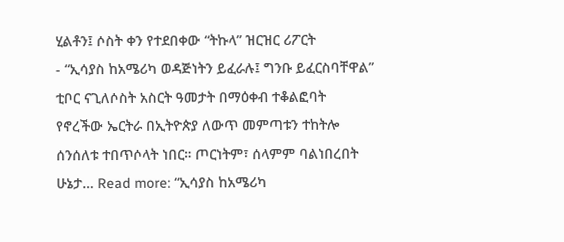ሂልቶን፤ ሶስት ቀን የተደበቀው “ትኩላ” ዝርዝር ሪፖርት
- “ኢሳያስ ከአሜሪካ ወዳጅነትን ይፈራሉ፤ ግንቡ ይፈርስባቸዋል” ቲቦር ናጊለሶስት አስርት ዓመታት በማዕቀብ ተቆልፎባት የኖረችው ኤርትራ በኢትዮጵያ ለውጥ መምጣቱን ተከትሎ ሰንሰለቱ ተበጥሶላት ነበር። ጦርነትም፣ ሰላምም ባልነበረበት ሁኔታ… Read more: “ኢሳያስ ከአሜሪካ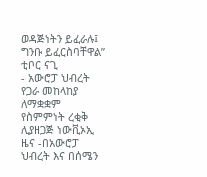ወዳጅነትን ይፈራሉ፤ ግንቡ ይፈርስባቸዋል” ቲቦር ናጊ
- አውሮፓ ህብረት የጋራ መከላከያ ለማቋቋም የስምምነት ረቂቅ ሊያዘጋጅ ነውቪኦኢ ዜና -በአውሮፓ ህብረት እና በሰሜን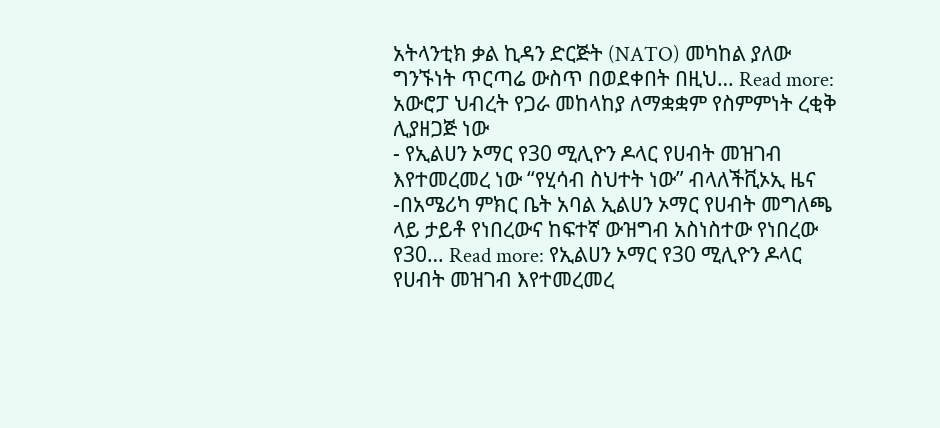አትላንቲክ ቃል ኪዳን ድርጅት (NATO) መካከል ያለው ግንኙነት ጥርጣሬ ውስጥ በወደቀበት በዚህ… Read more: አውሮፓ ህብረት የጋራ መከላከያ ለማቋቋም የስምምነት ረቂቅ ሊያዘጋጅ ነው
- የኢልሀን ኦማር የ30 ሚሊዮን ዶላር የሀብት መዝገብ እየተመረመረ ነው “የሂሳብ ስህተት ነው” ብላለችቪኦኢ ዜና -በአሜሪካ ምክር ቤት አባል ኢልሀን ኦማር የሀብት መግለጫ ላይ ታይቶ የነበረውና ከፍተኛ ውዝግብ አስነስተው የነበረው የ30… Read more: የኢልሀን ኦማር የ30 ሚሊዮን ዶላር የሀብት መዝገብ እየተመረመረ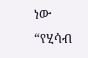ነው “የሂሳብ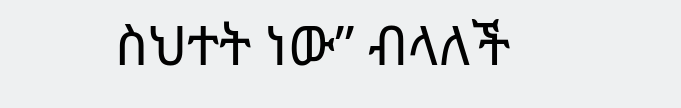ስህተት ነው” ብላለች